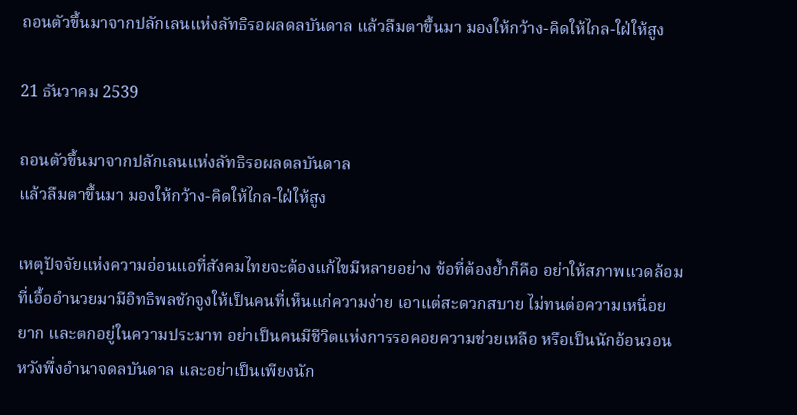ถอนตัวขึ้นมาจากปลักเลนแห่งลัทธิรอผลดลบันดาล แล้วลืมตาขึ้นมา มองให้กว้าง-คิดให้ไกล-ใฝ่ให้สูง

21 ธันวาคม 2539

ถอนตัวขึ้นมาจากปลักเลนแห่งลัทธิรอผลดลบันดาล
แล้วลืมตาขึ้นมา มองให้กว้าง-คิดให้ไกล-ใฝ่ให้สูง

เหตุปัจจัยแห่งความอ่อนแอที่สังคมไทยจะต้องแก้ไขมีหลายอย่าง ข้อที่ต้องย้ำก็คือ อย่าให้สภาพแวดล้อมที่เอื้ออำนวยมามีอิทธิพลชักจูงให้เป็นคนที่เห็นแก่ความง่าย เอาแต่สะดวกสบาย ไม่ทนต่อความเหนื่อยยาก และตกอยู่ในความประมาท อย่าเป็นคนมีชีวิตแห่งการรอคอยความช่วยเหลือ หรือเป็นนักอ้อนวอนหวังพึ่งอำนาจดลบันดาล และอย่าเป็นเพียงนัก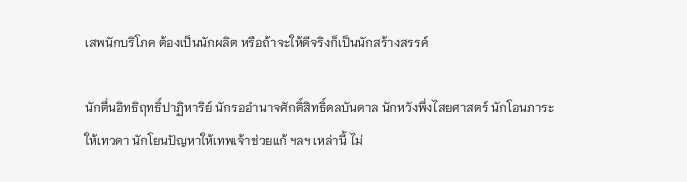เสพนักบริโภค ต้องเป็นนักผลิต หรือถ้าจะให้ดีจริงก็เป็นนักสร้างสรรค์

นักตื่นอิทธิฤทธิ์ปาฏิหาริย์ นักรออำนาจศักดิ์สิทธิ์ดลบันดาล นักหวังพึ่งไสยศาสตร์ นักโอนภาระให้เทวดา นักโยนปัญหาให้เทพเจ้าช่วยแก้ ฯลฯ เหล่านี้ ไม่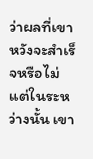ว่าผลที่เขาหวังจะสำเร็จหรือไม่ แต่ในระหว่างนั้น เขา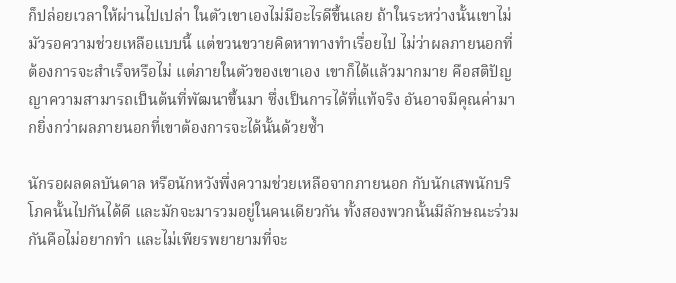ก็ปล่อยเวลาให้ผ่านไปเปล่า ในตัวเขาเองไม่มีอะไรดีขึ้นเลย ถ้าในระหว่างนั้นเขาไม่มัวรอความช่วยเหลือแบบนี้ แต่ขวนขวายคิดหาทางทำเรื่อยไป ไม่ว่าผลภายนอกที่ต้องการจะสำเร็จหรือไม่ แต่ภายในตัวของเขาเอง เขาก็ได้แล้วมากมาย คือสติปัญญาความสามารถเป็นต้นที่พัฒนาขึ้นมา ซึ่งเป็นการได้ที่แท้จริง อันอาจมีคุณค่ามากยิ่งกว่าผลภายนอกที่เขาต้องการจะได้นั้นด้วยซ้ำ

นักรอผลดลบันดาล หรือนักหวังพึ่งความช่วยเหลือจากภายนอก กับนักเสพนักบริโภคนั้นไปกันได้ดี และมักจะมารวมอยู่ในคนเดียวกัน ทั้งสองพวกนั้นมีลักษณะร่วมกันคือไม่อยากทำ และไม่เพียรพยายามที่จะ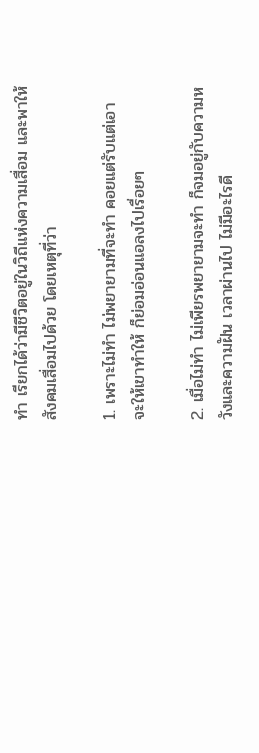ทำ เรียกได้ว่ามีชีวิตอยู่ในวิถีแห่งความเสื่อม และพาให้สังคมเสื่อมไปด้วย โดยเหตุที่ว่า

1. เพราะไม่ทำ ไม่พยายามที่จะทำ คอยแต่รับแต่เอา จะให้เขาทำให้ ก็ย่อมอ่อนแอลงไปเรื่อยๆ

2. เมื่อไม่ทำ ไม่เพียรพยายามจะทำ ก็จมอยู่กับความหวังและความฝัน เวลาผ่านไป ไม่มีอะไรดี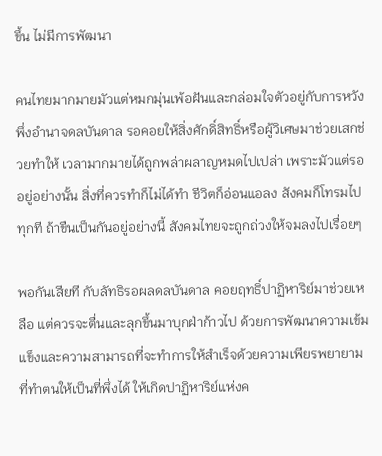ขึ้น ไม่มีการพัฒนา

คนไทยมากมายมัวแต่หมกมุ่นเพ้อฝันและกล่อมใจตัวอยู่กับการหวังพึ่งอำนาจดลบันดาล รอคอยให้สิ่งศักดิ์สิทธิ์หรือผู้วิเศษมาช่วยเสกช่วยทำให้ เวลามากมายได้ถูกพล่าผลาญหมดไปเปล่า เพราะมัวแต่รออยู่อย่างนั้น สิ่งที่ควรทำก็ไม่ได้ทำ ชีวิตก็อ่อนแอลง สังคมก็โทรมไปทุกที ถ้าขืนเป็นกันอยู่อย่างนี้ สังคมไทยจะถูกถ่วงให้จมลงไปเรื่อยๆ

พอกันเสียที กับลัทธิรอผลดลบันดาล คอยฤทธิ์ปาฏิหาริย์มาช่วยเหลือ แต่ควรจะตื่นและลุกขึ้นมาบุกฝ่าก้าวไป ด้วยการพัฒนาความเข้มแข็งและความสามารถที่จะทำการให้สำเร็จด้วยความเพียรพยายามที่ทำตนให้เป็นที่พึ่งได้ ให้เกิดปาฏิหาริย์แห่งค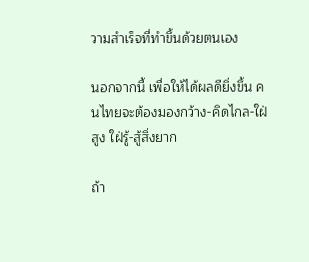วามสำเร็จที่ทำขึ้นด้วยตนเอง

นอกจากนี้ เพื่อให้ได้ผลดียิ่งขึ้น คนไทยจะต้องมองกว้าง-คิดไกล-ใฝ่สูง ใฝ่รู้-สู้สิ่งยาก

ถ้า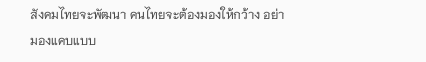สังคมไทยจะพัฒนา คนไทยจะต้องมองให้กว้าง อย่ามองแคบแบบ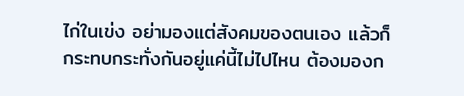ไก่ในเข่ง อย่ามองแต่สังคมของตนเอง แล้วก็กระทบกระทั่งกันอยู่แค่นี้ไม่ไปไหน ต้องมองก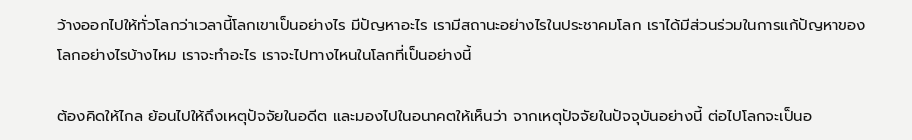ว้างออกไปให้ทั่วโลกว่าเวลานี้โลกเขาเป็นอย่างไร มีปัญหาอะไร เรามีสถานะอย่างไรในประชาคมโลก เราได้มีส่วนร่วมในการแก้ปัญหาของโลกอย่างไรบ้างไหม เราจะทำอะไร เราจะไปทางไหนในโลกที่เป็นอย่างนี้

ต้องคิดให้ไกล ย้อนไปให้ถึงเหตุปัจจัยในอดีต และมองไปในอนาคตให้เห็นว่า จากเหตุปัจจัยในปัจจุบันอย่างนี้ ต่อไปโลกจะเป็นอ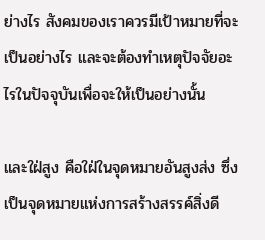ย่างไร สังคมของเราควรมีเป้าหมายที่จะเป็นอย่างไร และจะต้องทำเหตุปัจจัยอะไรในปัจจุบันเพื่อจะให้เป็นอย่างนั้น

และใฝ่สูง คือใฝ่ในจุดหมายอันสูงส่ง ซึ่งเป็นจุดหมายแห่งการสร้างสรรค์สิ่งดี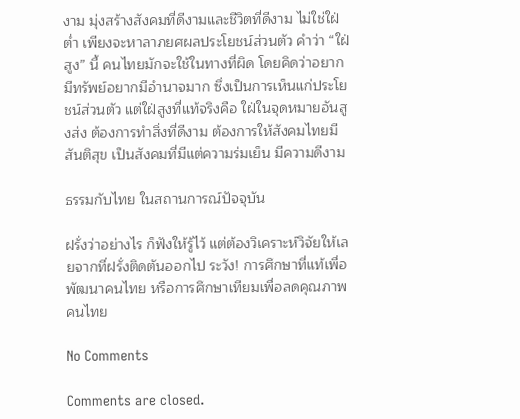งาม มุ่งสร้างสังคมที่ดีงามและชีวิตที่ดีงาม ไม่ใช่ใฝ่ต่ำ เพียงจะหาลาภยศผลประโยชน์ส่วนตัว คำว่า “ใฝ่สูง” นี้ คนไทยมักจะใช้ในทางที่ผิด โดยคิดว่าอยากมีทรัพย์อยากมีอำนาจมาก ซึ่งเป็นการเห็นแก่ประโยชน์ส่วนตัว แต่ใฝ่สูงที่แท้จริงคือ ใฝ่ในจุดหมายอันสูงส่ง ต้องการทำสิ่งที่ดีงาม ต้องการให้สังคมไทยมีสันติสุข เป็นสังคมที่มีแต่ความร่มเย็น มีความดีงาม

ธรรมกับไทย ในสถานการณ์ปัจจุบัน

ฝรั่งว่าอย่างไร ก็ฟังให้รู้ไว้ แต่ต้องวิเคราะห์วิจัยให้เลยจากที่ฝรั่งติดตันออกไป ระวัง! การศึกษาที่แท้เพื่อพัฒนาคนไทย หรือการศึกษาเทียมเพื่อลดคุณภาพคนไทย

No Comments

Comments are closed.